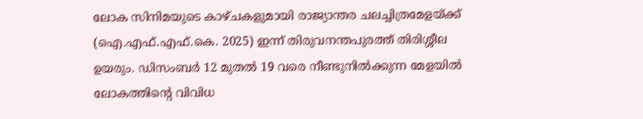ലോക സിനിമയുടെ കാഴ്ചകളുമായി രാജ്യാന്തര ചലച്ചിത്രമേളയ്ക്ക് (ഐ.എഫ്.എഫ്.കെ. 2025) ഇന്ന് തിരുവനന്തപുരത്ത് തിരിശ്ശീല ഉയരും. ഡിസംബർ 12 മുതൽ 19 വരെ നീണ്ടുനിൽക്കുന്ന മേളയിൽ ലോകത്തിന്റെ വിവിധ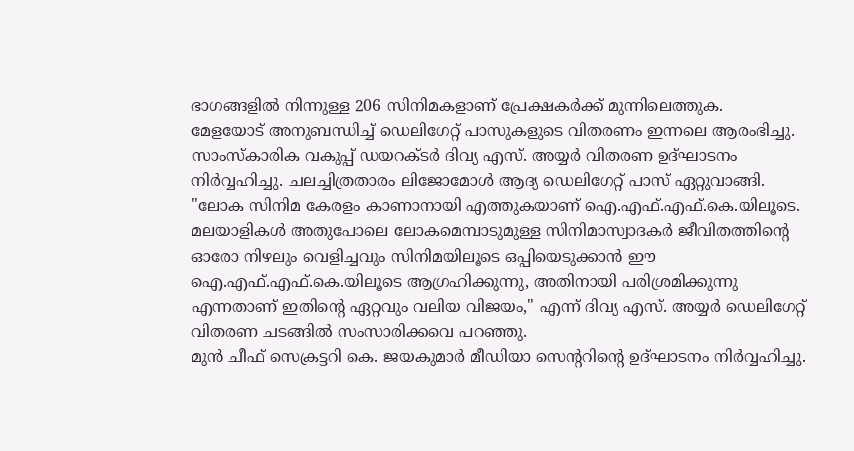ഭാഗങ്ങളിൽ നിന്നുള്ള 206 സിനിമകളാണ് പ്രേക്ഷകർക്ക് മുന്നിലെത്തുക.
മേളയോട് അനുബന്ധിച്ച് ഡെലിഗേറ്റ് പാസുകളുടെ വിതരണം ഇന്നലെ ആരംഭിച്ചു. സാംസ്കാരിക വകുപ്പ് ഡയറക്ടർ ദിവ്യ എസ്. അയ്യർ വിതരണ ഉദ്ഘാടനം നിർവ്വഹിച്ചു. ചലച്ചിത്രതാരം ലിജോമോൾ ആദ്യ ഡെലിഗേറ്റ് പാസ് ഏറ്റുവാങ്ങി.
"ലോക സിനിമ കേരളം കാണാനായി എത്തുകയാണ് ഐ.എഫ്.എഫ്.കെ.യിലൂടെ. മലയാളികൾ അതുപോലെ ലോകമെമ്പാടുമുള്ള സിനിമാസ്വാദകർ ജീവിതത്തിന്റെ ഓരോ നിഴലും വെളിച്ചവും സിനിമയിലൂടെ ഒപ്പിയെടുക്കാൻ ഈ ഐ.എഫ്.എഫ്.കെ.യിലൂടെ ആഗ്രഹിക്കുന്നു, അതിനായി പരിശ്രമിക്കുന്നു എന്നതാണ് ഇതിന്റെ ഏറ്റവും വലിയ വിജയം," എന്ന് ദിവ്യ എസ്. അയ്യർ ഡെലിഗേറ്റ് വിതരണ ചടങ്ങിൽ സംസാരിക്കവെ പറഞ്ഞു.
മുൻ ചീഫ് സെക്രട്ടറി കെ. ജയകുമാർ മീഡിയാ സെന്ററിന്റെ ഉദ്ഘാടനം നിർവ്വഹിച്ചു.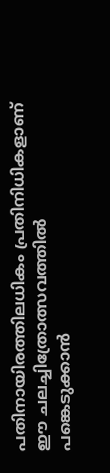പതിനായിരത്തിലധികം പ്രതിനിധികളാണ് ഈ ചലച്ചിത്രോത്സവത്തിൽ പങ്കെടുക്കാൻ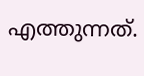എത്തുന്നത്.